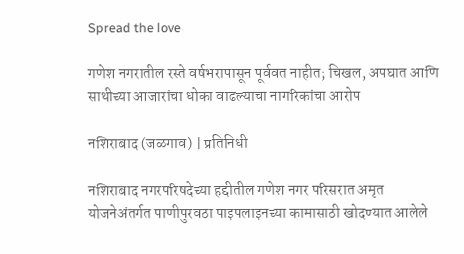Spread the love

गणेश नगरातील रस्ते वर्षभरापासून पूर्ववत नाहीत; चिखल, अपघात आणि साथीच्या आजारांचा धोका वाढल्याचा नागरिकांचा आरोप

नशिराबाद (जळगाव) | प्रतिनिधी

नशिराबाद नगरपरिषदेच्या हद्दीतील गणेश नगर परिसरात अमृत योजनेअंतर्गत पाणीपुरवठा पाइपलाइनच्या कामासाठी खोदण्यात आलेले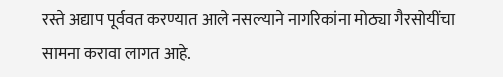रस्ते अद्याप पूर्ववत करण्यात आले नसल्याने नागरिकांना मोठ्या गैरसोयींचा सामना करावा लागत आहे.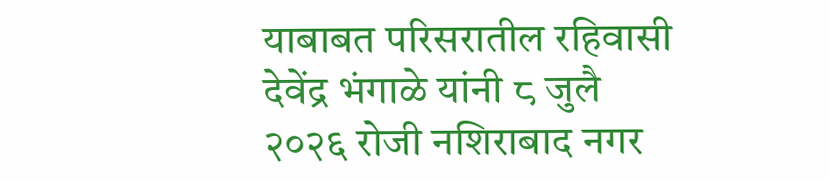याबाबत परिसरातील रहिवासी देवेंद्र भंगाळे यांनी ८ जुलै २०२६ रोजी नशिराबाद नगर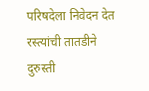परिषदेला निवेदन देत रस्त्यांची तातडीने दुरुस्ती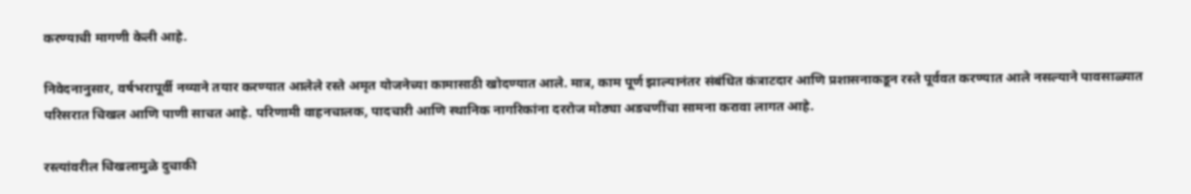करण्याची मागणी केली आहे.

निवेदनानुसार, वर्षभरापूर्वी नव्याने तयार करण्यात आलेले रस्ते अमृत योजनेच्या कामासाठी खोदण्यात आले. मात्र, काम पूर्ण झाल्यानंतर संबंधित कंत्राटदार आणि प्रशासनाकडून रस्ते पूर्ववत करण्यात आले नसल्याने पावसाळ्यात परिसरात चिखल आणि पाणी साचत आहे. परिणामी वाहनचालक, पादचारी आणि स्थानिक नागरिकांना दररोज मोठ्या अडचणींचा सामना करावा लागत आहे.

रस्त्यांवरील चिखलामुळे दुचाकी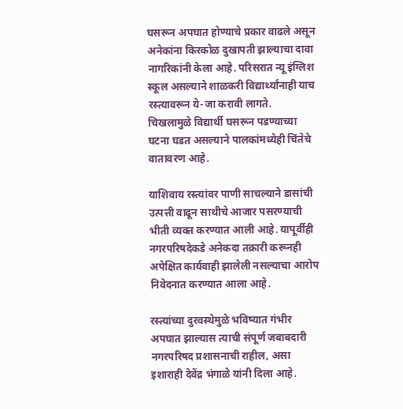घसरून अपघात होण्याचे प्रकार वाढले असून अनेकांना किरकोळ दुखापती झाल्याचा दावा नागरिकांनी केला आहे. परिसरात न्यू इंग्लिश स्कूल असल्याने शाळकरी विद्यार्थ्यांनाही याच रस्त्यावरून ये-जा करावी लागते. चिखलामुळे विद्यार्थी घसरून पडण्याच्या घटना घडत असल्याने पालकांमध्येही चिंतेचे वातावरण आहे.

याशिवाय रस्त्यांवर पाणी साचल्याने डासांची उत्पत्ती वाढून साथीचे आजार पसरण्याची भीती व्यक्त करण्यात आली आहे. यापूर्वीही नगरपरिषदेकडे अनेकदा तक्रारी करूनही अपेक्षित कार्यवाही झालेली नसल्याचा आरोप निवेदनात करण्यात आला आहे.

रस्त्यांच्या दुरवस्थेमुळे भविष्यात गंभीर अपघात झाल्यास त्याची संपूर्ण जबाबदारी नगरपरिषद प्रशासनाची राहील, असा इशाराही देवेंद्र भंगाळे यांनी दिला आहे.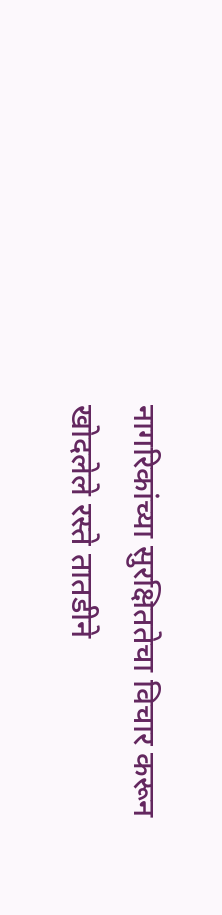नागरिकांच्या सुरक्षिततेचा विचार करून खोदलेले रस्ते तातडीने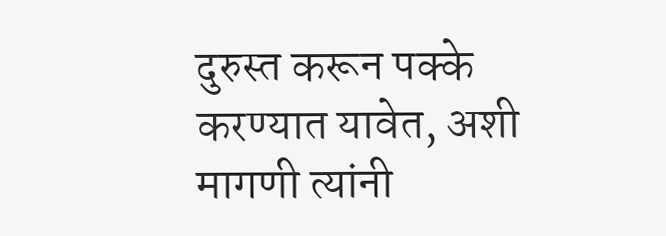दुरुस्त करून पक्के करण्यात यावेत, अशी मागणी त्यांनी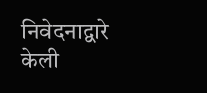निवेदनाद्वारे केली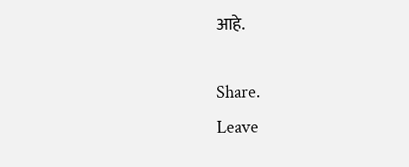आहे.

Share.
Leave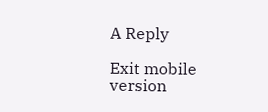A Reply

Exit mobile version